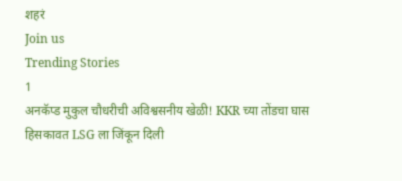शहरं
Join us
Trending Stories
1
अनकॅप्ड मुकुल चौधरीची अविश्वसनीय खेळी! KKR च्या तोंडचा घास हिसकावत LSG ला जिंकून दिली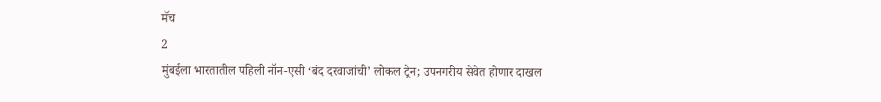मॅच
2
मुंबईला भारतातील पहिली नॉन-एसी ‘बंद दरवाजांची’ लोकल ट्रेन; उपनगरीय सेवेत होणार दाखल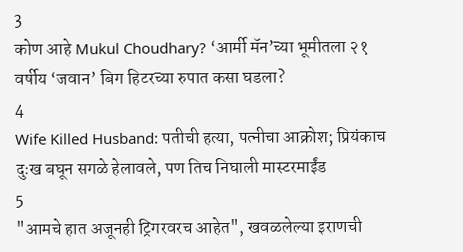3
कोण आहे Mukul Choudhary? ‘आर्मी मॅन’च्या भूमीतला २१ वर्षीय ‘जवान’ बिग हिटरच्या रुपात कसा घडला?
4
Wife Killed Husband: पतीची हत्या, पत्नीचा आक्रोश; प्रियंकाच दुःख बघून सगळे हेलावले, पण तिच निघाली मास्टरमाईंड
5
"आमचे हात अजूनही ट्रिगरवरच आहेत", खवळलेल्या इराणची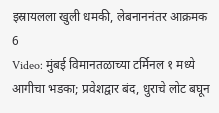इस्रायलला खुली धमकी, लेबनाननंतर आक्रमक
6
Video: मुंबई विमानतळाच्या टर्मिनल १ मध्ये आगीचा भडका; प्रवेशद्वार बंद, धुराचे लोट बघून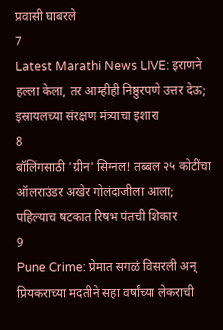प्रवासी घाबरले
7
Latest Marathi News LIVE: इराणने हल्ला केला, तर आम्हीही निष्ठुरपणे उत्तर देऊ; इस्रायलच्या संरक्षण मंत्र्याचा इशारा
8
बॉलिंगसाठी 'ग्रीन' सिग्नल! तब्बल २५ कोटींचा ऑलराउंडर अखेर गोलंदाजीला आला; पहिल्याच षटकात रिषभ पंतची शिकार
9
Pune Crime: प्रेमात सगळं विसरली अन् प्रियकराच्या मदतीने सहा वर्षांच्या लेकराची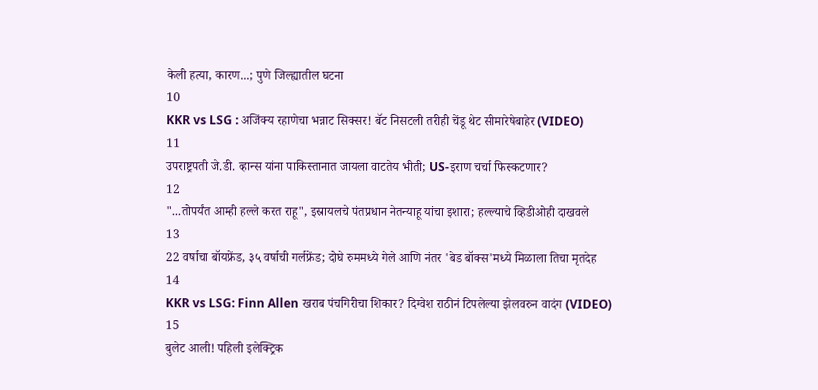केली हत्या, कारण...; पुणे जिल्ह्यातील घटना
10
KKR vs LSG : अजिंक्य रहाणेचा भन्नाट सिक्सर! बॅट निसटली तरीही चेंडू थेट सीमारेषेबाहेर (VIDEO)
11
उपराष्ट्रपती जे.डी. व्हान्स यांना पाकिस्तानात जायला वाटतेय भीती; US-इराण चर्चा फिस्कटणार?
12
"...तोपर्यंत आम्ही हल्ले करत राहू", इस्रायलचे पंतप्रधान नेतन्याहू यांचा इशारा; हल्ल्याचे व्हिडीओही दाखवले
13
22 वर्षाचा बॉयफ्रेंड, ३५ वर्षाची गर्लफ्रेंड; दोघे रुममध्ये गेले आणि नंतर 'बेड बॉक्स'मध्ये मिळाला तिचा मृतदेह
14
KKR vs LSG: Finn Allen खराब पंचगिरीचा शिकार? दिग्वेश राठीनं टिपलेल्या झेलवरुन वादंग (VIDEO)
15
बुलेट आली! पहिली इलेक्ट्रिक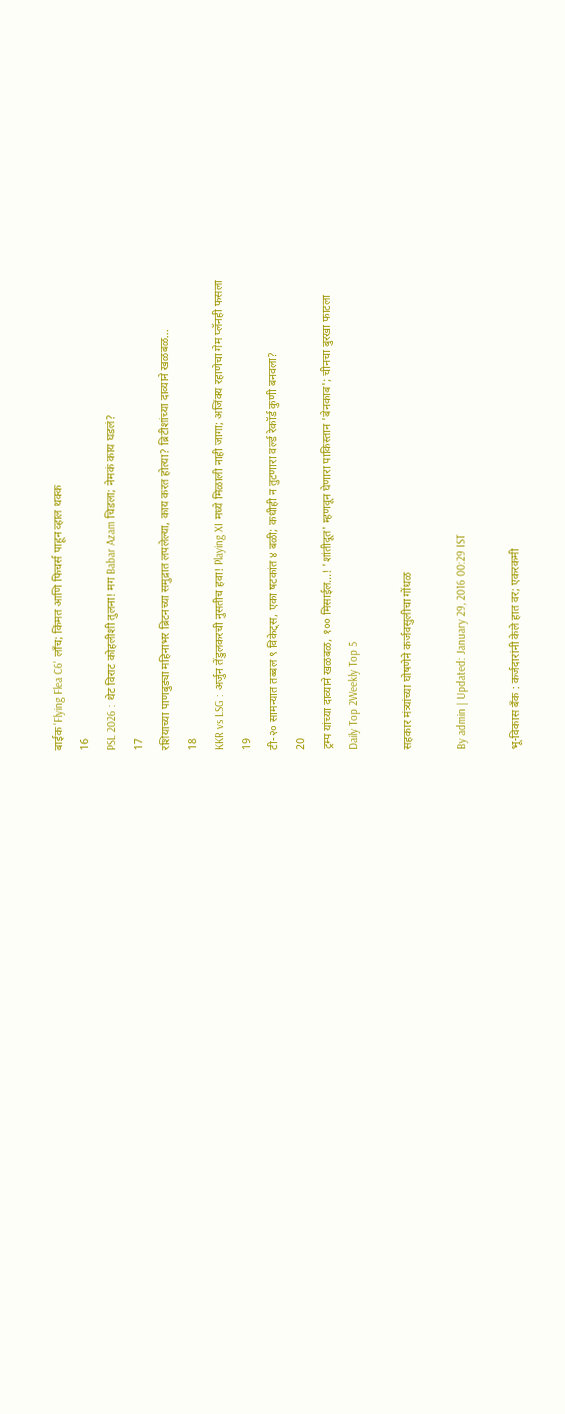बाईक 'Flying Flea C6' लाँच; किंमत आणि फिचर्स पाहून व्हाल थक्क
16
PSL 2026 : थेट विराट कोहलीशी तुलना! मग Babar Azam चिडला; नेमकं काय घडलं?
17
रशियाच्या पाणबुड्या महिनाभर ब्रिटनच्या समुद्रात लपलेल्या, काय करत होत्या? ब्रिटीशांच्या दाव्याने खळबळ...
18
KKR vs LSG : अर्जुन तेंडुलकरची नुसतीच हवा! Playing XI मध्ये मिळाली नाही जागा; अजिंक्य रहाणेचा गेम प्लॅनही फसला
19
टी-२० सामन्यात तब्बल ९ विकेट्स, एका षटकांत ४ बळी; कधीही न तुटणारा वर्ल्ड रेकॉर्ड कुणी बनवला?
20
ट्रम्प यांच्या दाव्याने खळबळ, १०० मिसाईल...! 'शांतीदूत' म्हणवून घेणारा पाकिस्तान 'बेनकाब'; चीनचा बुरखा फाटला
Daily Top 2Weekly Top 5

सहकार मंत्र्यांच्या घोषणेने कर्जवसुलीचा गोंधळ

By admin | Updated: January 29, 2016 00:29 IST

भू-विकास बँक : कर्जदारांनी केले हात वर; एकरकमी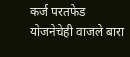कर्ज परतफेड योजनेचेही वाजले बारा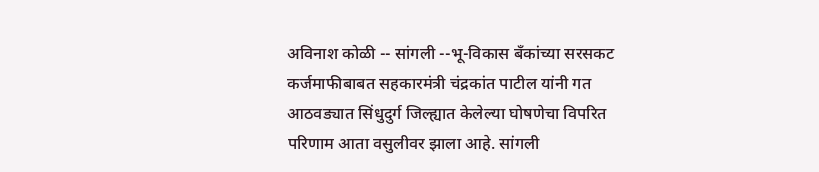अविनाश कोळी -- सांगली --भू-विकास बँकांच्या सरसकट कर्जमाफीबाबत सहकारमंत्री चंद्रकांत पाटील यांनी गत आठवड्यात सिंधुदुर्ग जिल्ह्यात केलेल्या घोषणेचा विपरित परिणाम आता वसुलीवर झाला आहे. सांगली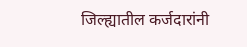जिल्ह्यातील कर्जदारांनी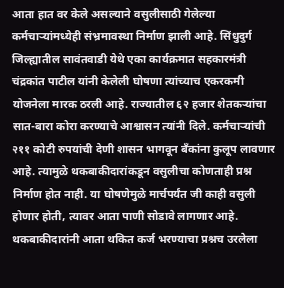आता हात वर केले असल्याने वसुलीसाठी गेलेल्या कर्मचाऱ्यांमध्येही संभ्रमावस्था निर्माण झाली आहे. सिंधुदुर्ग जिल्ह्यातील सावंतवाडी येथे एका कार्यक्रमात सहकारमंत्री चंद्रकांत पाटील यांनी केलेली घोषणा त्यांच्याच एकरकमी योजनेला मारक ठरली आहे. राज्यातील ६२ हजार शेतकऱ्यांचा सात-बारा कोरा करण्याचे आश्वासन त्यांनी दिले. कर्मचाऱ्यांची २११ कोटी रुपयांची देणी शासन भागवून बँकांना कुलूप लावणार आहे. त्यामुळे थकबाकीदारांकडून वसुलीचा कोणताही प्रश्न निर्माण होत नाही. या घोषणेमुळे मार्चपर्यंत जी काही वसुली होणार होती, त्यावर आता पाणी सोडावे लागणार आहे. थकबाकीदारांनी आता थकित कर्ज भरण्याचा प्रश्नच उरलेला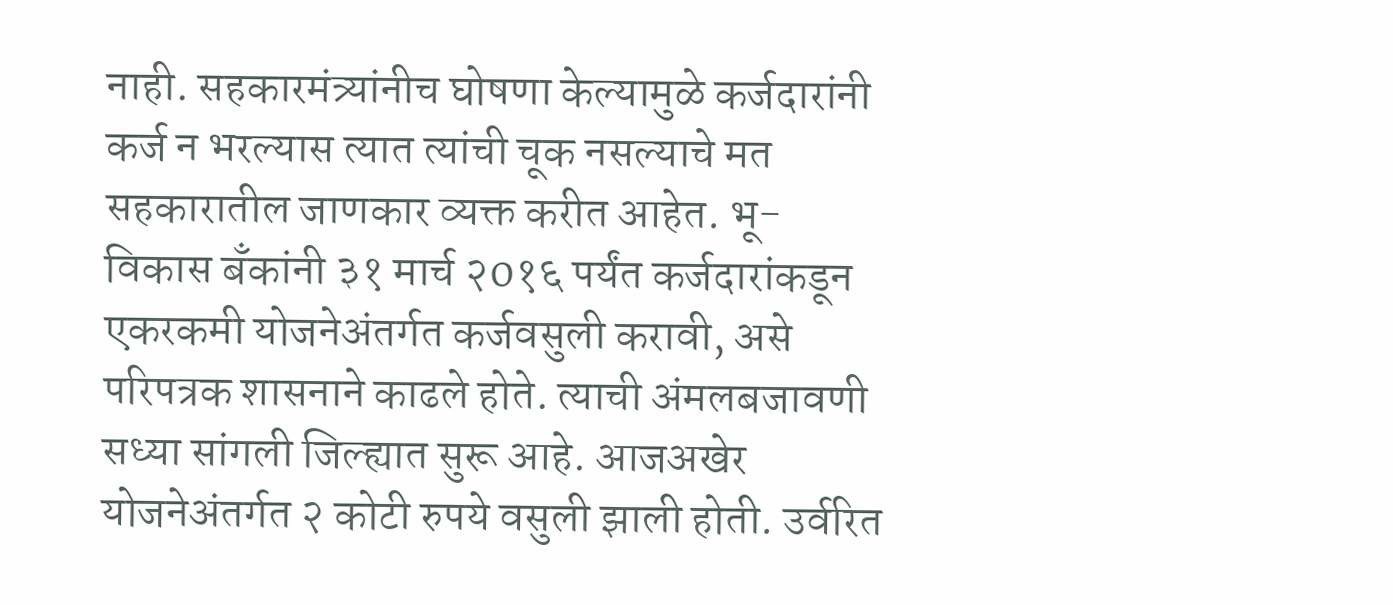नाही. सहकारमंत्र्यांनीच घोषणा केल्यामुळे कर्जदारांनी कर्ज न भरल्यास त्यात त्यांची चूक नसल्याचे मत सहकारातील जाणकार व्यक्त करीत आहेत. भू-विकास बँकांनी ३१ मार्च २0१६ पर्यंत कर्जदारांकडून एकरकमी योजनेअंतर्गत कर्जवसुली करावी, असे परिपत्रक शासनाने काढले होते. त्याची अंमलबजावणी सध्या सांगली जिल्ह्यात सुरू आहे. आजअखेर योजनेअंतर्गत २ कोटी रुपये वसुली झाली होती. उर्वरित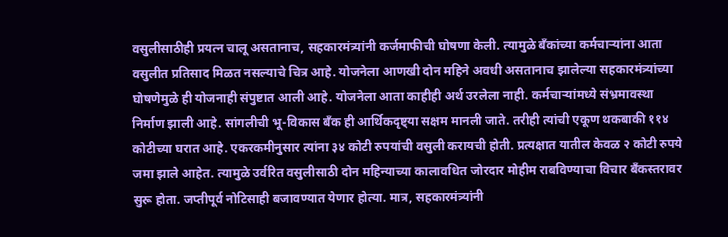वसुलीसाठीही प्रयत्न चालू असतानाच, सहकारमंत्र्यांनी कर्जमाफीची घोषणा केली. त्यामुळे बँकांच्या कर्मचाऱ्यांना आता वसुलीत प्रतिसाद मिळत नसल्याचे चित्र आहे. योजनेला आणखी दोन महिने अवधी असतानाच झालेल्या सहकारमंत्र्यांच्या घोषणेमुळे ही योजनाही संपुष्टात आली आहे. योजनेला आता काहीही अर्थ उरलेला नाही. कर्मचाऱ्यांमध्ये संभ्रमावस्था निर्माण झाली आहे. सांगलीची भू-विकास बँक ही आर्थिकदृष्ट्या सक्षम मानली जाते. तरीही त्यांची एकूण थकबाकी ११४ कोटीच्या घरात आहे. एकरकमीनुसार त्यांना ३४ कोटी रुपयांची वसुली करायची होती. प्रत्यक्षात यातील केवळ २ कोटी रुपये जमा झाले आहेत. त्यामुळे उर्वरित वसुलीसाठी दोन महिन्याच्या कालावधित जोरदार मोहीम राबविण्याचा विचार बँकस्तरावर सुरू होता. जप्तीपूर्व नोटिसाही बजावण्यात येणार होत्या. मात्र, सहकारमंत्र्यांनी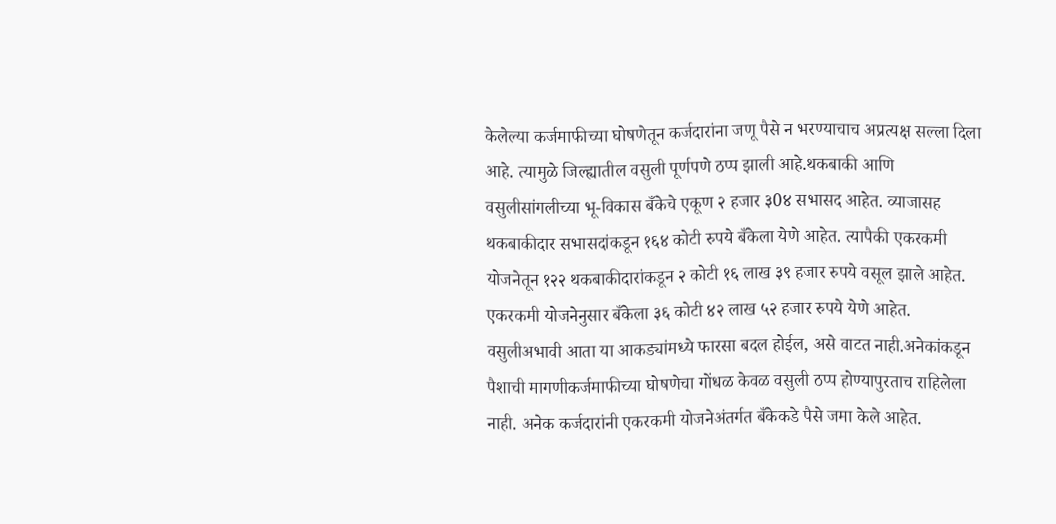केलेल्या कर्जमाफीच्या घोषणेतून कर्जदारांना जणू पैसे न भरण्याचाच अप्रत्यक्ष सल्ला दिला आहे. त्यामुळे जिल्ह्यातील वसुली पूर्णपणे ठप्प झाली आहे.थकबाकी आणि वसुलीसांगलीच्या भू-विकास बँकेचे एकूण २ हजार ३0४ सभासद आहेत. व्याजासह थकबाकीदार सभासदांकडून १६४ कोटी रुपये बँकेला येणे आहेत. त्यापैकी एकरकमी योजनेतून १२२ थकबाकीदारांकडून २ कोटी १६ लाख ३९ हजार रुपये वसूल झाले आहेत. एकरकमी योजनेनुसार बँकेला ३६ कोटी ४२ लाख ५२ हजार रुपये येणे आहेत. वसुलीअभावी आता या आकड्यांमध्ये फारसा बदल होईल, असे वाटत नाही.अनेकांकडून पैशाची मागणीकर्जमाफीच्या घोषणेचा गोंधळ केवळ वसुली ठप्प होण्यापुरताच राहिलेला नाही. अनेक कर्जदारांनी एकरकमी योजनेअंतर्गत बँकेकडे पैसे जमा केले आहेत.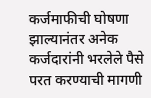कर्जमाफीची घोषणा झाल्यानंतर अनेक कर्जदारांनी भरलेले पैसे परत करण्याची मागणी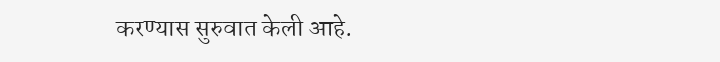करण्यास सुरुवात केली आहे.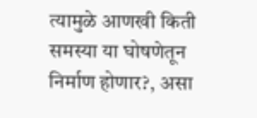त्यामुळे आणखी किती समस्या या घोषणेतून निर्माण होणार?, असा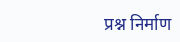प्रश्न निर्माण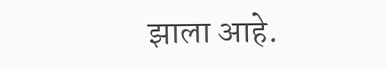झाला आहे.